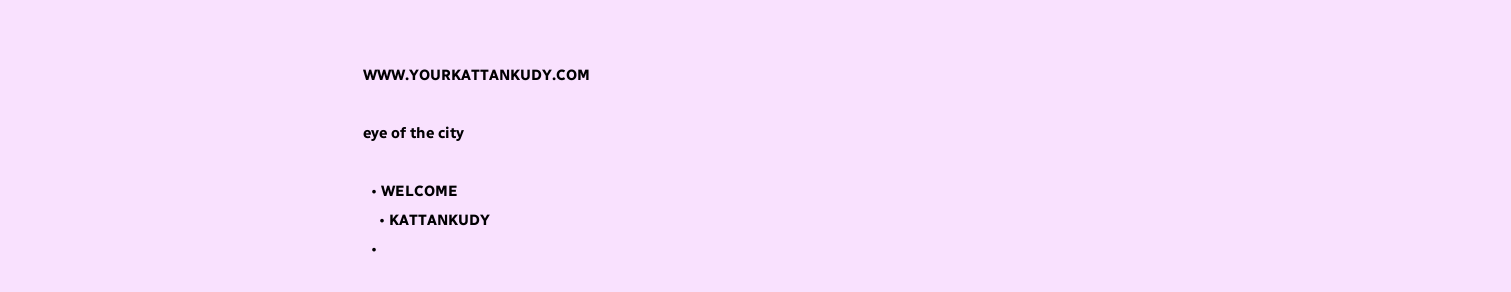WWW.YOURKATTANKUDY.COM

eye of the city

  • WELCOME
    • KATTANKUDY
  •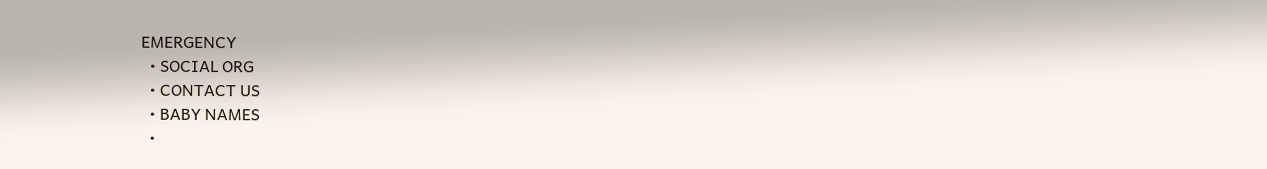EMERGENCY
  • SOCIAL ORG
  • CONTACT US
  • BABY NAMES
  •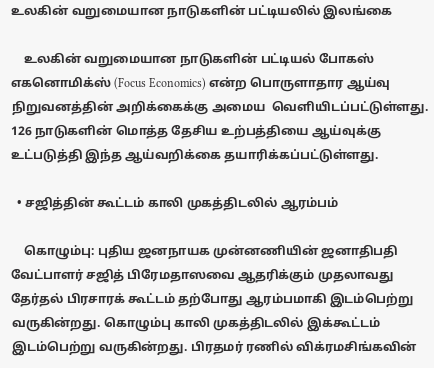உலகின் வறுமையான நாடுகளின் பட்டியலில் இலங்கை

    உலகின் வறுமையான நாடுகளின் பட்டியல் போகஸ் எகனொமிக்ஸ் (Focus Economics) என்ற பொருளாதார ஆய்வு நிறுவனத்தின் அறிக்கைக்கு அமைய  வெளியிடப்பட்டுள்ளது. 126 நாடுகளின் மொத்த தேசிய உற்பத்தியை ஆய்வுக்கு உட்படுத்தி இந்த ஆய்வறிக்கை தயாரிக்கப்பட்டுள்ளது.

  • சஜித்தின் கூட்டம் காலி முகத்திடலில் ஆரம்பம்

    கொழும்பு: புதிய ஜனநாயக முன்னணியின் ஜனாதிபதி வேட்பாளர் சஜித் பிரேமதாஸவை ஆதரிக்கும் முதலாவது தேர்தல் பிரசாரக் கூட்டம் தற்போது ஆரம்பமாகி இடம்பெற்று வருகின்றது. கொழும்பு காலி முகத்திடலில் இக்கூட்டம் இடம்பெற்று வருகின்றது. பிரதமர் ரணில் விக்ரமசிங்கவின்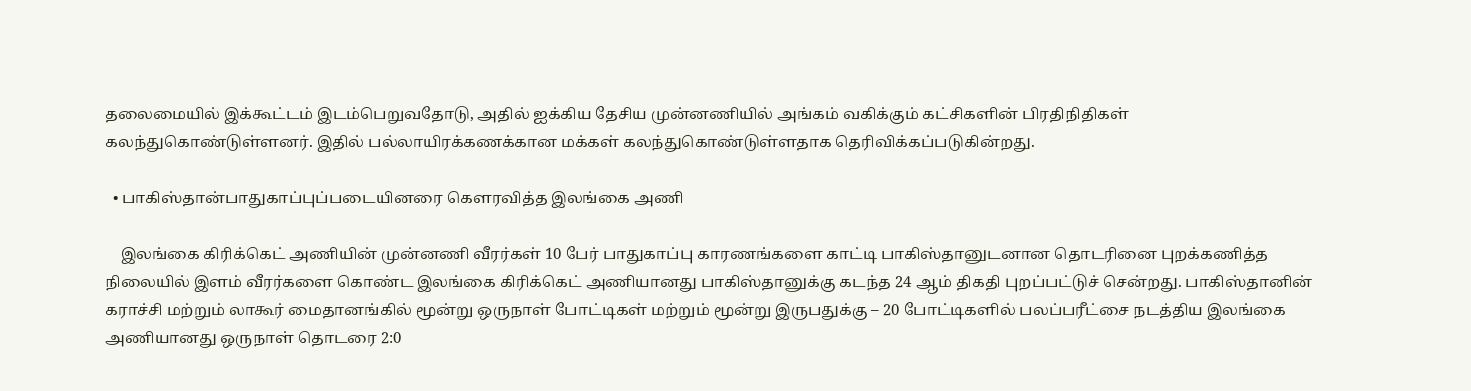தலைமையில் இக்கூட்டம் இடம்பெறுவதோடு, அதில் ஐக்கிய தேசிய முன்னணியில் அங்கம் வகிக்கும் கட்சிகளின் பிரதிநிதிகள் கலந்துகொண்டுள்ளனர். இதில் பல்லாயிரக்கணக்கான மக்கள் கலந்துகொண்டுள்ளதாக தெரிவிக்கப்படுகின்றது.

  • பாகிஸ்தான்பாதுகாப்புப்படையினரை கௌரவித்த இலங்கை அணி

    இலங்கை கிரிக்கெட் அணியின் முன்னணி வீரர்கள் 10 பேர் பாதுகாப்பு காரணங்களை காட்டி பாகிஸ்தானுடனான தொடரினை புறக்கணித்த நிலையில் இளம் வீரர்களை கொண்ட இலங்கை கிரிக்கெட் அணியானது பாகிஸ்தானுக்கு கடந்த 24 ஆம் திகதி புறப்பட்டுச் சென்றது. பாகிஸ்தானின் கராச்சி மற்றும் லாகூர் மைதானங்கில் மூன்று ஒருநாள் போட்டிகள் மற்றும் மூன்று இருபதுக்கு – 20 போட்டிகளில் பலப்பரீட்சை நடத்திய இலங்கை அணியானது ஒருநாள் தொடரை 2:0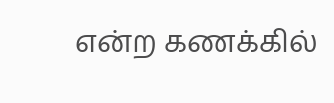என்ற கணக்கில்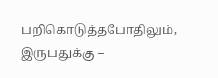பறிகொடுத்தபோதிலும், இருபதுக்கு –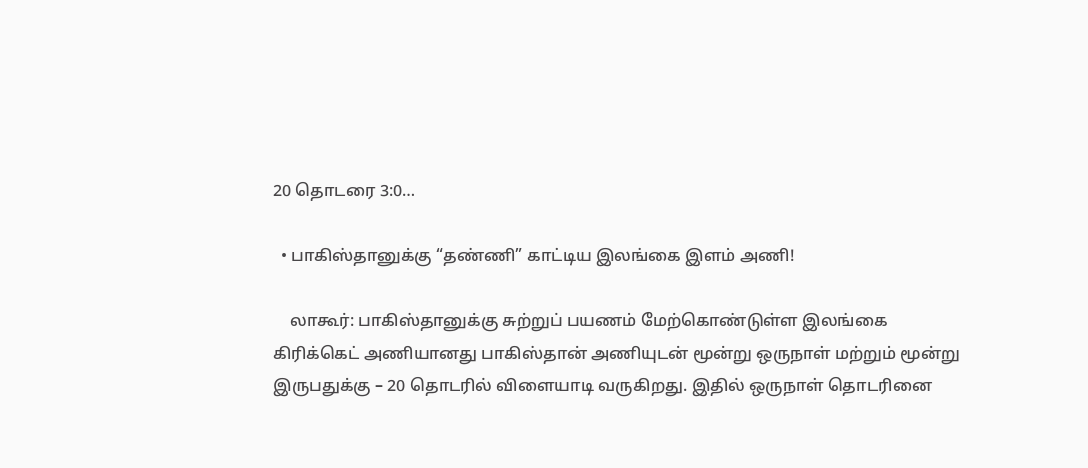20 தொடரை 3:0…

  • பாகிஸ்தானுக்கு “தண்ணி” காட்டிய இலங்கை இளம் அணி!

    லாகூர்: பாகிஸ்தானுக்கு சுற்றுப் பயணம் மேற்கொண்டுள்ள இலங்கை கிரிக்கெட் அணியானது பாகிஸ்தான் அணியுடன் மூன்று ஒருநாள் மற்றும் மூன்று இருபதுக்கு – 20 தொடரில் விளையாடி வருகிறது. இதில் ஒருநாள் தொடரினை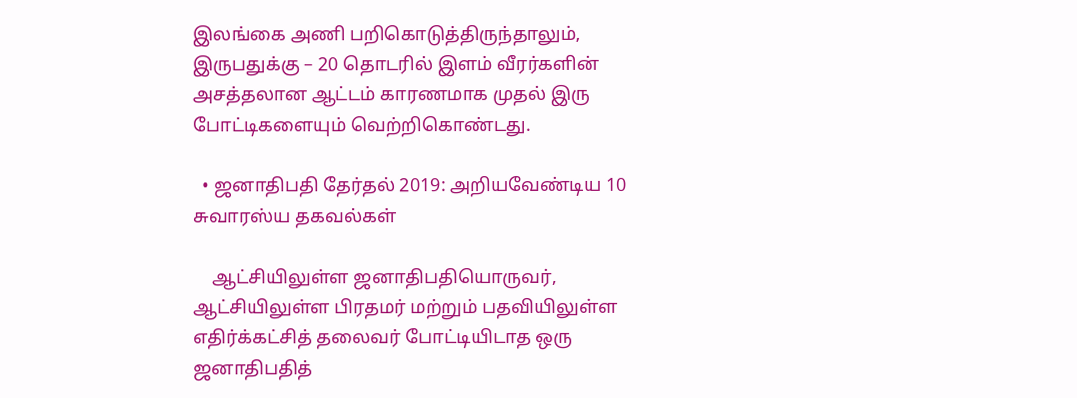இலங்கை அணி பறிகொடுத்திருந்தாலும், இருபதுக்கு – 20 தொடரில் இளம் வீரர்களின் அசத்தலான ஆட்டம் காரணமாக முதல் இரு போட்டிகளையும் வெற்றிகொண்டது.

  • ஜனாதிபதி தேர்தல் 2019: அறியவேண்டிய 10 சுவாரஸ்ய தகவல்கள்

    ஆட்சியிலுள்ள ஜனாதிபதியொருவர், ஆட்சியிலுள்ள பிரதமர் மற்றும் பதவியிலுள்ள எதிர்க்கட்சித் தலைவர் போட்டியிடாத ஒரு ஜனாதிபதித்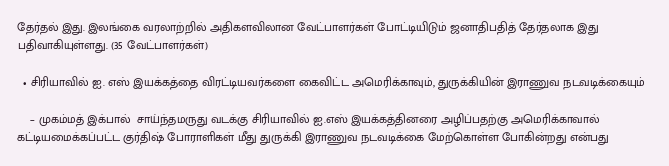தேர்தல் இது. இலங்கை வரலாற்றில் அதிகளவிலான வேட்பாளர்கள் போட்டியிடும் ஜனாதிபதித் தேர்தலாக இது பதிவாகியுள்ளது. (35 வேட்பாளர்கள்)

  • சிரியாவில் ஐ. எஸ் இயக்கத்தை விரட்டியவர்களை கைவிட்ட அமெரிக்காவும், துருக்கியின் இராணுவ நடவடிக்கையும்

    – முகம்மத் இக்பால்  சாய்ந்தமருது வடக்கு சிரியாவில் ஐ.எஸ் இயக்கத்தினரை அழிப்பதற்கு அமெரிக்காவால் கட்டியமைக்கப்பட்ட குர்திஷ் போராளிகள் மீது துருக்கி இராணுவ நடவடிக்கை மேற்கொள்ள போகின்றது என்பது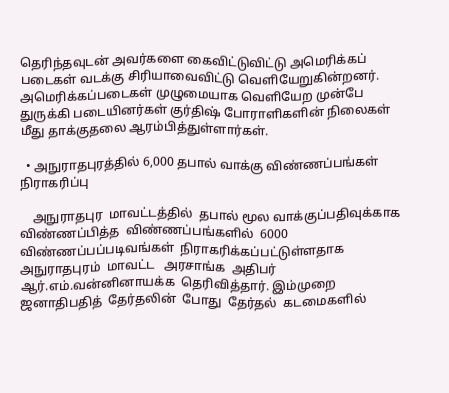தெரிந்தவுடன் அவர்களை கைவிட்டுவிட்டு அமெரிக்கப் படைகள் வடக்கு சிரியாவைவிட்டு வெளியேறுகின்றனர்.  அமெரிக்கப்படைகள் முழுமையாக வெளியேற முன்பே துருக்கி படையினர்கள் குர்திஷ் போராளிகளின் நிலைகள் மீது தாக்குதலை ஆரம்பித்துள்ளார்கள்.

  • அநுராதபுரத்தில் 6,000 தபால் வாக்கு விண்ணப்பங்கள் நிராகரிப்பு

    அநுராதபுர  மாவட்டத்தில்  தபால் மூல வாக்குப்பதிவுக்காக  விண்ணப்பித்த  விண்ணப்பங்களில்  6000  விண்ணப்பப்படிவங்கள்  நிராகரிக்கப்பட்டுள்ளதாக  அநுராதபுரம்  மாவட்ட   அரசாங்க  அதிபர்  ஆர்.எம்.வன்னினாயக்க  தெரிவித்தார். இம்முறை  ஜனாதிபதித்  தேர்தலின்  போது  தேர்தல்  கடமைகளில்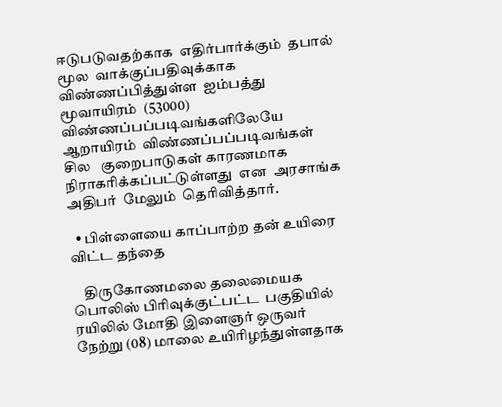ஈடுபடுவதற்காக  எதிர்பார்க்கும்  தபால்  மூல  வாக்குப்பதிவுக்காக  விண்ணப்பித்துள்ள  ஐம்பத்து மூவாயிரம்  (53000) விண்ணப்பப்படிவங்களிலேயே  ஆறாயிரம்  விண்ணப்பப்படிவங்கள்  சில   குறைபாடுகள் காரணமாக  நிராகரிக்கப்பட்டுள்ளது  என  அரசாங்க  அதிபர்  மேலும்  தெரிவித்தார்.

  • பிள்ளையை காப்பாற்ற தன் உயிரை விட்ட தந்தை

    திருகோணமலை தலைமையக பொலிஸ் பிரிவுக்குட்பட்ட  பகுதியில் ரயிலில் மோதி இளைஞர் ஒருவர் நேற்று (08) மாலை உயிரிழந்துள்ளதாக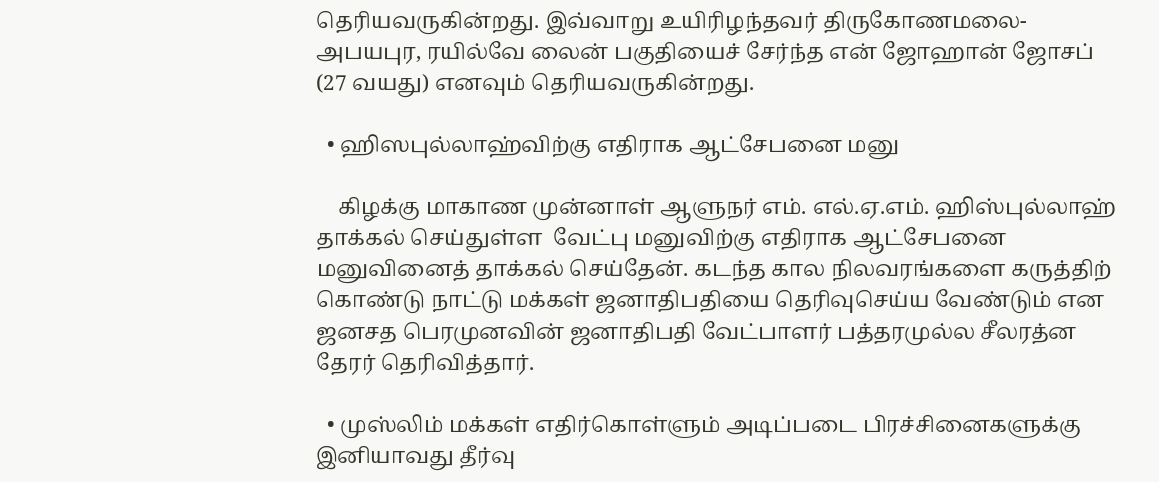தெரியவருகின்றது. இவ்வாறு உயிரிழந்தவர் திருகோணமலை-அபயபுர, ரயில்வே லைன் பகுதியைச் சேர்ந்த என் ஜோஹான் ஜோசப் (27 வயது) எனவும் தெரியவருகின்றது.

  • ஹிஸபுல்லாஹ்விற்கு எதிராக ஆட்சேபனை மனு

    கிழக்கு மாகாண முன்னாள் ஆளுநர் எம். எல்.ஏ.எம். ஹிஸ்புல்லாஹ்  தாக்கல் செய்துள்ள  வேட்பு மனுவிற்கு எதிராக ஆட்சேபனை மனுவினைத் தாக்கல் செய்தேன். கடந்த கால நிலவரங்களை கருத்திற் கொண்டு நாட்டு மக்கள் ஜனாதிபதியை தெரிவுசெய்ய வேண்டும் என  ஜனசத பெரமுனவின் ஜனாதிபதி வேட்பாளர் பத்தரமுல்ல சீலரத்ன தேரர் தெரிவித்தார்.

  • முஸ்லிம் மக்கள் எதிர்கொள்ளும் அடிப்படை பிரச்சினைகளுக்கு இனியாவது தீர்வு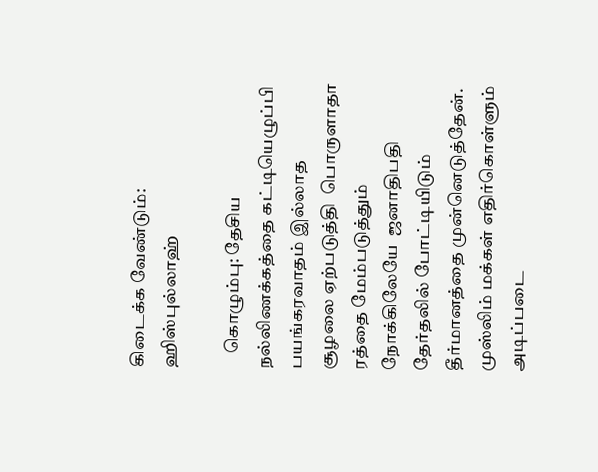கிடைக்க வேண்டும்: ஹிஸ்புல்லாஹ்

    கொழும்பு: தேசிய நல்லிணக்கத்தை கட்டியெழுப்பி பயங்கரவாதம் இல்லாத  சூழலை ஏற்படுத்தி  பொருளாதா ரத்தை மேம்படுத்தும் நோக்கிலேயே  ஜனாதிபதி தேர்தலில் போட்டியிடும் தீர்மானத்தை முன்னெடுத்தேன்.  முஸ்லிம் மக்கள் எதிர்கொள்ளும் அடிப்படை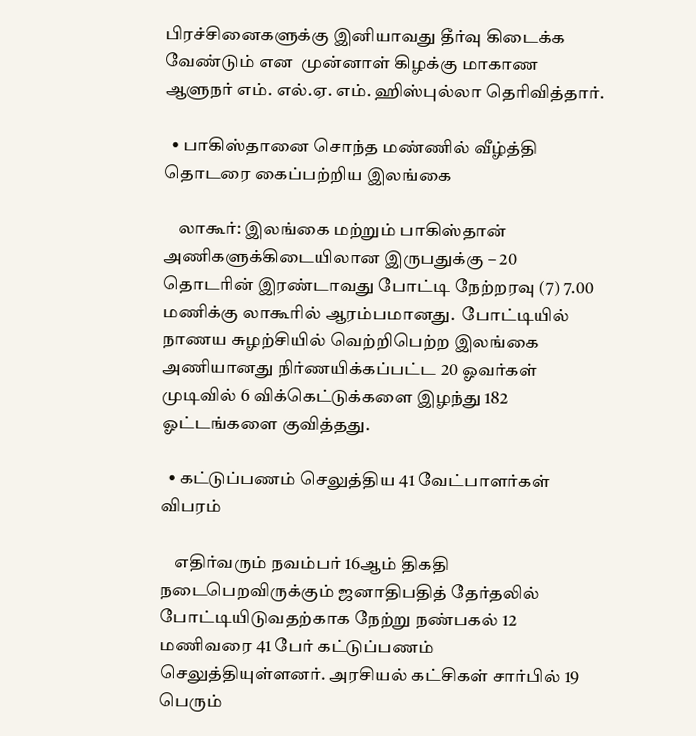பிரச்சினைகளுக்கு இனியாவது தீர்வு கிடைக்க வேண்டும் என  முன்னாள் கிழக்கு மாகாண ஆளுநர் எம். எல்.ஏ. எம். ஹிஸ்புல்லா தெரிவித்தார்.

  • பாகிஸ்தானை சொந்த மண்ணில் வீழ்த்தி தொடரை கைப்பற்றிய இலங்கை

    லாகூர்: இலங்கை மற்றும் பாகிஸ்தான் அணிகளுக்கிடையிலான இருபதுக்கு – 20 தொடரின் இரண்டாவது போட்டி நேற்றரவு (7) 7.00 மணிக்கு லாகூரில் ஆரம்பமானது.  போட்டியில் நாணய சுழற்சியில் வெற்றிபெற்ற இலங்கை அணியானது நிர்ணயிக்கப்பட்ட 20 ஓவர்கள் முடிவில் 6 விக்கெட்டுக்களை இழந்து 182 ஓட்டங்களை குவித்தது.

  • கட்டுப்பணம் செலுத்திய 41 வேட்பாளர்கள் விபரம்

    எதிர்வரும் நவம்பர் 16ஆம் திகதி நடைபெறவிருக்கும் ஜனாதிபதித் தேர்தலில் போட்டியிடுவதற்காக நேற்று நண்பகல் 12 மணிவரை 41 பேர் கட்டுப்பணம் செலுத்தியுள்ளனர். அரசியல் கட்சிகள் சார்பில் 19 பெரும்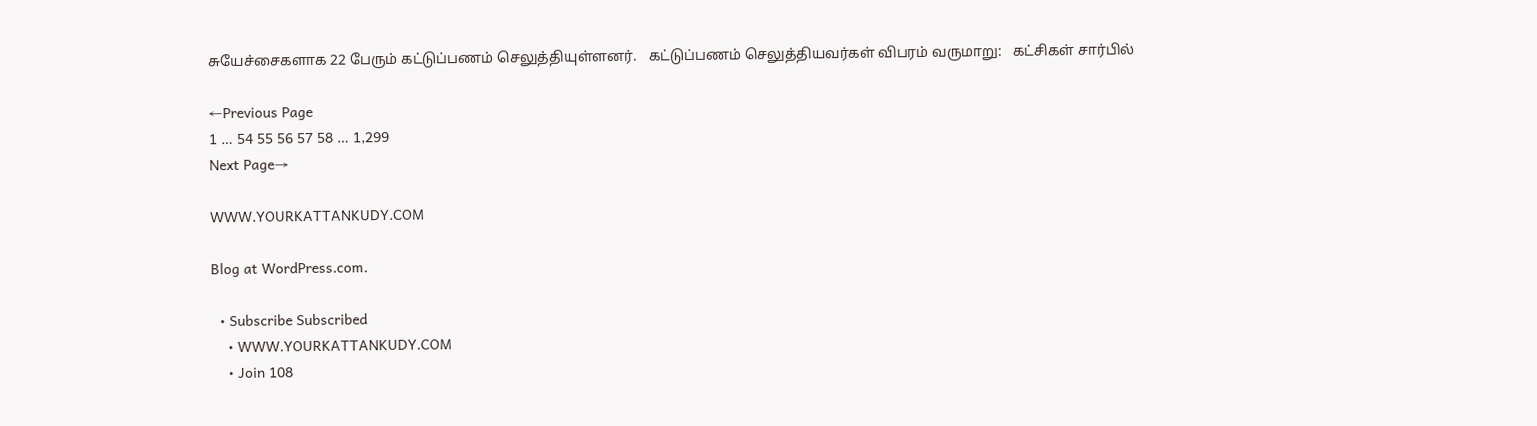சுயேச்சைகளாக 22 பேரும் கட்டுப்பணம் செலுத்தியுள்ளனர்.   கட்டுப்பணம் செலுத்தியவர்கள் விபரம் வருமாறு:   கட்சிகள் சார்பில்

←Previous Page
1 … 54 55 56 57 58 … 1,299
Next Page→

WWW.YOURKATTANKUDY.COM

Blog at WordPress.com.

  • Subscribe Subscribed
    • WWW.YOURKATTANKUDY.COM
    • Join 108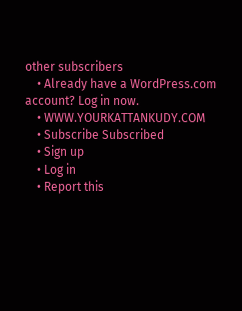other subscribers
    • Already have a WordPress.com account? Log in now.
    • WWW.YOURKATTANKUDY.COM
    • Subscribe Subscribed
    • Sign up
    • Log in
    • Report this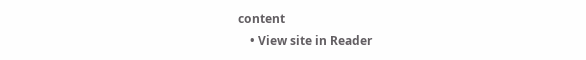content
    • View site in Reader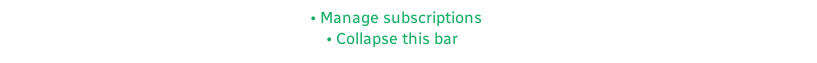• Manage subscriptions
    • Collapse this bar